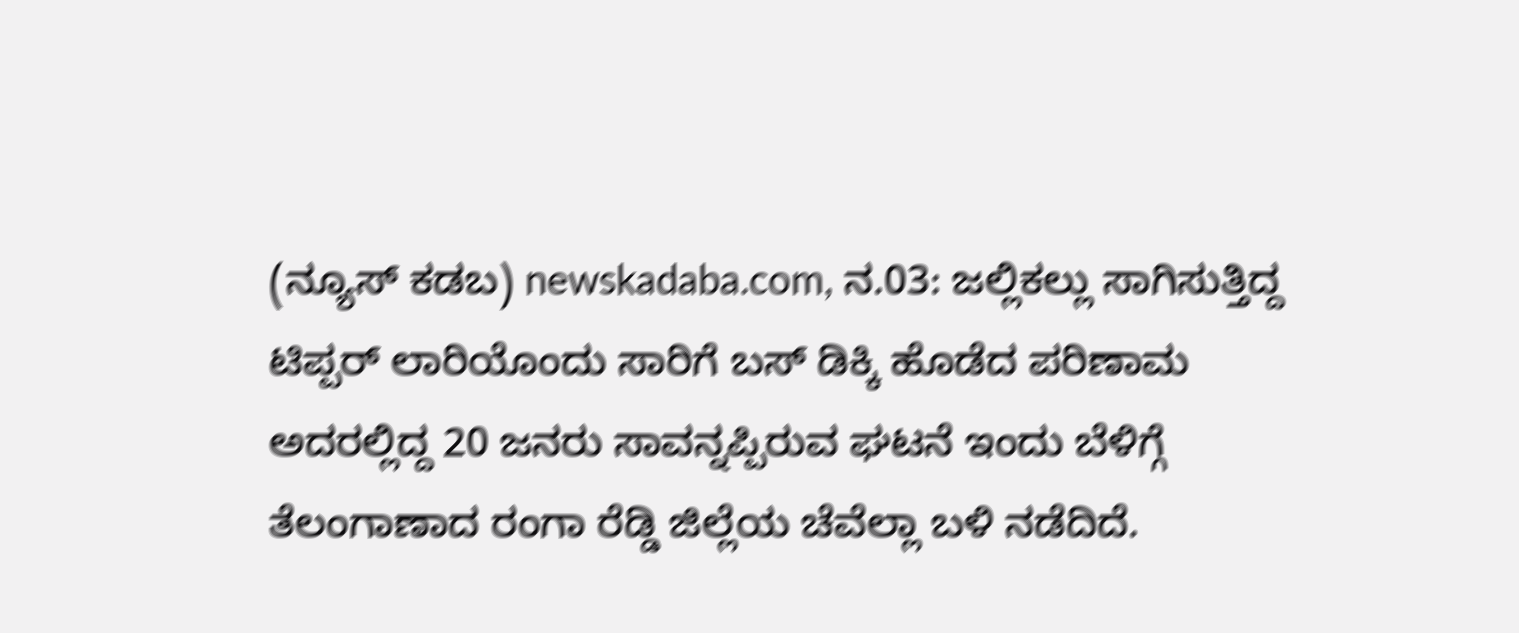(ನ್ಯೂಸ್ ಕಡಬ) newskadaba.com, ನ.03: ಜಲ್ಲಿಕಲ್ಲು ಸಾಗಿಸುತ್ತಿದ್ದ ಟಿಪ್ಪರ್ ಲಾರಿಯೊಂದು ಸಾರಿಗೆ ಬಸ್ ಡಿಕ್ಕಿ ಹೊಡೆದ ಪರಿಣಾಮ ಅದರಲ್ಲಿದ್ದ 20 ಜನರು ಸಾವನ್ನಪ್ಪಿರುವ ಘಟನೆ ಇಂದು ಬೆಳಿಗ್ಗೆ ತೆಲಂಗಾಣಾದ ರಂಗಾ ರೆಡ್ಡಿ ಜಿಲ್ಲೆಯ ಚೆವೆಲ್ಲಾ ಬಳಿ ನಡೆದಿದೆ.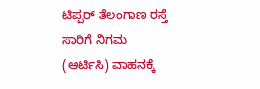ಟಿಪ್ಪರ್ ತೆಲಂಗಾಣ ರಸ್ತೆ ಸಾರಿಗೆ ನಿಗಮ (ಆರ್ಟಿಸಿ) ವಾಹನಕ್ಕೆ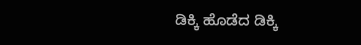ಡಿಕ್ಕಿ ಹೊಡೆದ ಡಿಕ್ಕಿ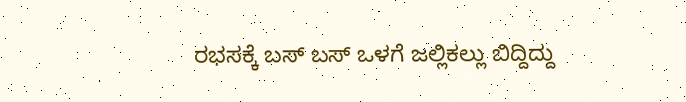ರಭಸಕ್ಕೆ ಬಸ್ ಬಸ್ ಒಳಗೆ ಜಲ್ಲಿಕಲ್ಲು ಬಿದ್ದಿದ್ದು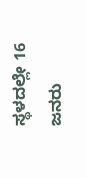ಸ್ಥಳದಲ್ಲೇ 16 ಜನರು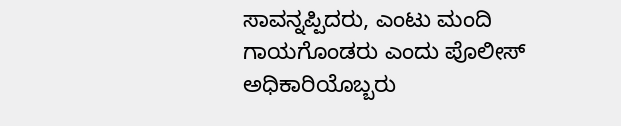ಸಾವನ್ನಪ್ಪಿದರು, ಎಂಟು ಮಂದಿ ಗಾಯಗೊಂಡರು ಎಂದು ಪೊಲೀಸ್ ಅಧಿಕಾರಿಯೊಬ್ಬರು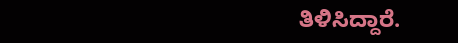ತಿಳಿಸಿದ್ದಾರೆ.